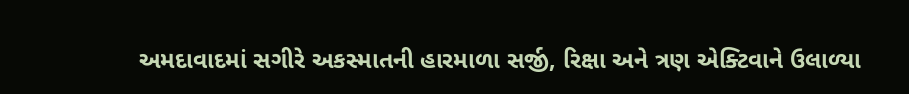અમદાવાદમાં સગીરે અકસ્માતની હારમાળા સર્જી, રિક્ષા અને ત્રણ એક્ટિવાને ઉલાળ્યા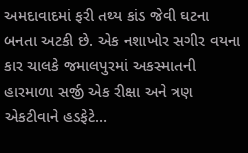અમદાવાદમાં ફરી તથ્ય કાંડ જેવી ઘટના બનતા અટકી છે. એક નશાખોર સગીર વયના કાર ચાલકે જમાલપુરમાં અકસ્માતની હારમાળા સર્જી એક રીક્ષા અને ત્રણ એકટીવાને હડફેટે…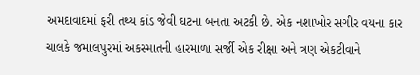અમદાવાદમાં ફરી તથ્ય કાંડ જેવી ઘટના બનતા અટકી છે. એક નશાખોર સગીર વયના કાર ચાલકે જમાલપુરમાં અકસ્માતની હારમાળા સર્જી એક રીક્ષા અને ત્રણ એકટીવાને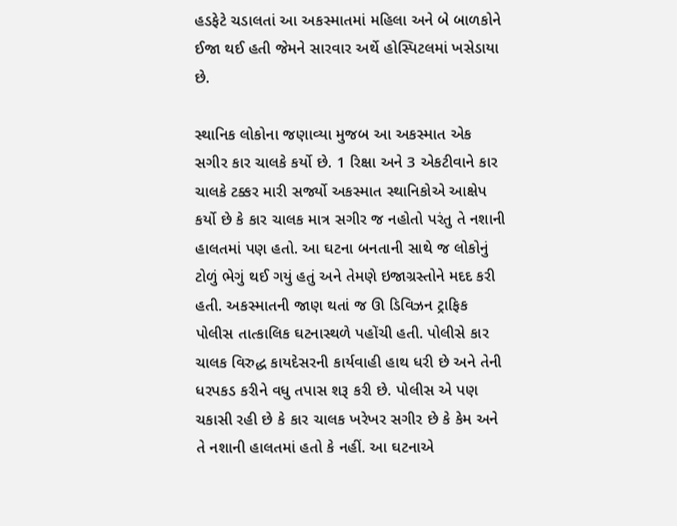હડફેટે ચડાલતાં આ અકસ્માતમાં મહિલા અને બે બાળકોને ઈજા થઈ હતી જેમને સારવાર અર્થે હોસ્પિટલમાં ખસેડાયા છે.

સ્થાનિક લોકોના જણાવ્યા મુજબ આ અકસ્માત એક સગીર કાર ચાલકે કર્યો છે. 1 રિક્ષા અને 3 એકટીવાને કાર ચાલકે ટક્કર મારી સર્જ્યો અકસ્માત સ્થાનિકોએ આક્ષેપ કર્યો છે કે કાર ચાલક માત્ર સગીર જ નહોતો પરંતુ તે નશાની હાલતમાં પણ હતો. આ ઘટના બનતાની સાથે જ લોકોનું ટોળું ભેગું થઈ ગયું હતું અને તેમણે ઇજાગ્રસ્તોને મદદ કરી હતી. અકસ્માતની જાણ થતાં જ ઊ ડિવિઝન ટ્રાફિક પોલીસ તાત્કાલિક ઘટનાસ્થળે પહોંચી હતી. પોલીસે કાર ચાલક વિરુદ્ધ કાયદેસરની કાર્યવાહી હાથ ધરી છે અને તેની ધરપકડ કરીને વધુ તપાસ શરૂ કરી છે. પોલીસ એ પણ ચકાસી રહી છે કે કાર ચાલક ખરેખર સગીર છે કે કેમ અને તે નશાની હાલતમાં હતો કે નહીં. આ ઘટનાએ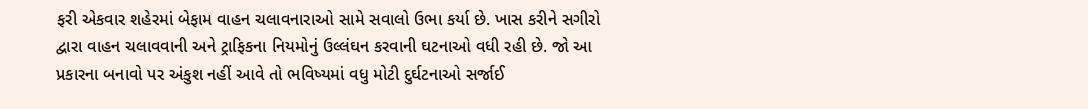ફરી એકવાર શહેરમાં બેફામ વાહન ચલાવનારાઓ સામે સવાલો ઉભા કર્યા છે. ખાસ કરીને સગીરો દ્વારા વાહન ચલાવવાની અને ટ્રાફિકના નિયમોનું ઉલ્લંઘન કરવાની ઘટનાઓ વધી રહી છે. જો આ પ્રકારના બનાવો પર અંકુશ નહીં આવે તો ભવિષ્યમાં વધુ મોટી દુર્ઘટનાઓ સર્જાઈ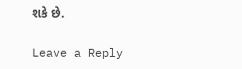શકે છે.

Leave a Reply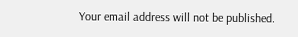Your email address will not be published.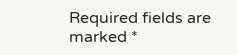Required fields are marked *